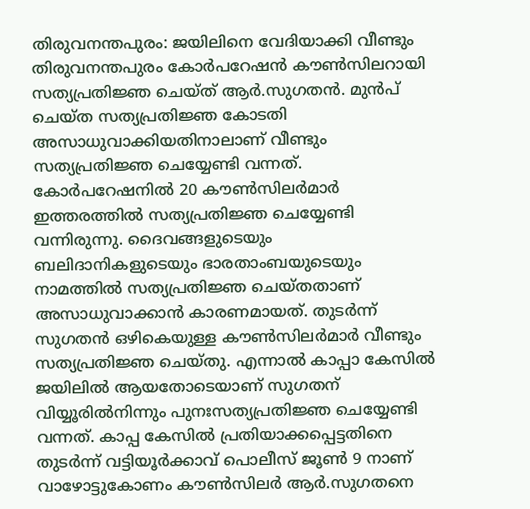തിരുവനന്തപുരം: ജയിലിനെ വേദിയാക്കി വീണ്ടും തിരുവനന്തപുരം കോർപറേഷൻ കൗൺസിലറായി സത്യപ്രതിജ്ഞ ചെയ്ത് ആർ.സുഗതൻ. മുൻപ് ചെയ്ത സത്യപ്രതിജ്ഞ കോടതി അസാധുവാക്കിയതിനാലാണ് വീണ്ടും സത്യപ്രതിജ്ഞ ചെയ്യേണ്ടി വന്നത്. കോർപറേഷനിൽ 20 കൗൺസിലർമാർ ഇത്തരത്തിൽ സത്യപ്രതിജ്ഞ ചെയ്യേണ്ടി വന്നിരുന്നു. ദൈവങ്ങളുടെയും ബലിദാനികളുടെയും ഭാരതാംബയുടെയും നാമത്തിൽ സത്യപ്രതിജ്ഞ ചെയ്തതാണ് അസാധുവാക്കാൻ കാരണമായത്. തുടർന്ന് സുഗതൻ ഒഴികെയുള്ള കൗൺസിലർമാർ വീണ്ടും സത്യപ്രതിജ്ഞ ചെയ്തു. എന്നാൽ കാപ്പാ കേസിൽ ജയിലിൽ ആയതോടെയാണ് സുഗതന് വിയ്യൂരിൽനിന്നും പുനഃസത്യപ്രതിജ്ഞ ചെയ്യേണ്ടി വന്നത്. കാപ്പ കേസിൽ പ്രതിയാക്കപ്പെട്ടതിനെ തുടർന്ന് വട്ടിയൂർക്കാവ് പൊലീസ് ജൂൺ 9 നാണ് വാഴോട്ടുകോണം കൗൺസിലർ ആർ.സുഗതനെ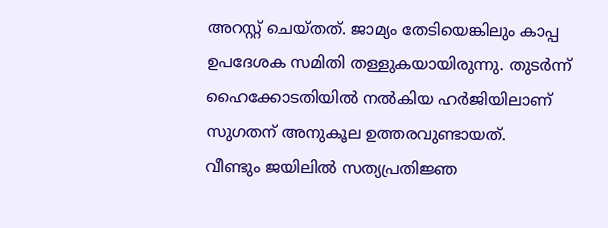അറസ്റ്റ് ചെയ്തത്. ജാമ്യം തേടിയെങ്കിലും കാപ്പ ഉപദേശക സമിതി തള്ളുകയായിരുന്നു. തുടർന്ന് ഹൈക്കോടതിയിൽ നൽകിയ ഹർജിയിലാണ് സുഗതന് അനുകൂല ഉത്തരവുണ്ടായത്.
വീണ്ടും ജയിലിൽ സത്യപ്രതിജ്ഞ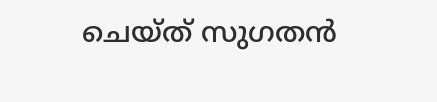ചെയ്ത് സുഗതൻ